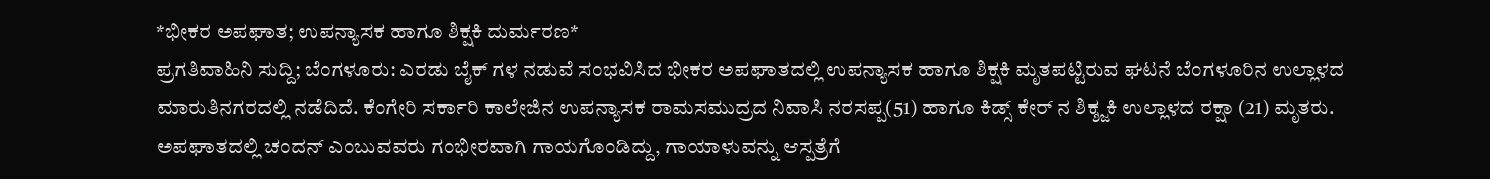*ಭೀಕರ ಅಪಘಾತ; ಉಪನ್ಯಾಸಕ ಹಾಗೂ ಶಿಕ್ಷಕಿ ದುರ್ಮರಣ*
ಪ್ರಗತಿವಾಹಿನಿ ಸುದ್ದಿ; ಬೆಂಗಳೂರು: ಎರಡು ಬೈಕ್ ಗಳ ನಡುವೆ ಸಂಭವಿಸಿದ ಭೀಕರ ಅಪಘಾತದಲ್ಲಿ ಉಪನ್ಯಾಸಕ ಹಾಗೂ ಶಿಕ್ಷಕಿ ಮೃತಪಟ್ಟಿರುವ ಘಟನೆ ಬೆಂಗಳೂರಿನ ಉಲ್ಲಾಳದ ಮಾರುತಿನಗರದಲ್ಲಿ ನಡೆದಿದೆ. ಕೆಂಗೇರಿ ಸರ್ಕಾರಿ ಕಾಲೇಜಿನ ಉಪನ್ಯಾಸಕ ರಾಮಸಮುದ್ರದ ನಿವಾಸಿ ನರಸಪ್ಪ(51) ಹಾಗೂ ಕಿಡ್ಸ್ ಕೇರ್ ನ ಶಿಕ್ಶ್ಜಕಿ ಉಲ್ಲಾಳದ ರಕ್ಷಾ (21) ಮೃತರು. ಅಪಘಾತದಲ್ಲಿ ಚಂದನ್ ಎಂಬುವವರು ಗಂಭೀರವಾಗಿ ಗಾಯಗೊಂಡಿದ್ದು, ಗಾಯಾಳುವನ್ನು ಆಸ್ಪತ್ರೆಗೆ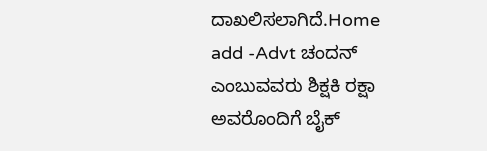ದಾಖಲಿಸಲಾಗಿದೆ.Home add -Advt ಚಂದನ್ ಎಂಬುವವರು ಶಿಕ್ಷಕಿ ರಕ್ಷಾ ಅವರೊಂದಿಗೆ ಬೈಕ್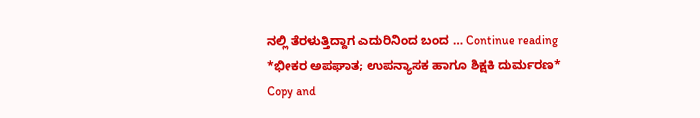ನಲ್ಲಿ ತೆರಳುತ್ತಿದ್ದಾಗ ಎದುರಿನಿಂದ ಬಂದ … Continue reading *ಭೀಕರ ಅಪಘಾತ; ಉಪನ್ಯಾಸಕ ಹಾಗೂ ಶಿಕ್ಷಕಿ ದುರ್ಮರಣ*
Copy and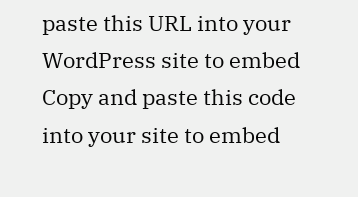paste this URL into your WordPress site to embed
Copy and paste this code into your site to embed